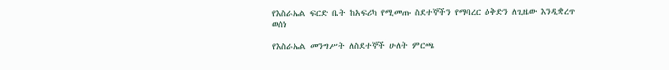የእስራኤል ፍርድ ቤት ከአፍሪካ የሚመጡ ስደተኞችን የማባረር ዕቅድን ለጊዜው እንዲቋረጥ ወሰነ

የእስራኤል መንግሥት ለስደተኞች ሁለት ምርጫ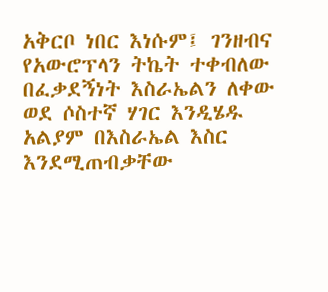አቅርቦ ነበር እነሱም፤ ገንዘብና የአውሮፕላን ትኬት ተቀብለው በፈቃደኝነት እስራኤልን ለቀው ወደ ሶስተኛ ሃገር እንዲሄዱ አልያም በእስራኤል እስር እንደሚጠብቃቸው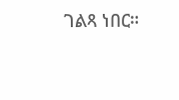ገልጻ ነበር።